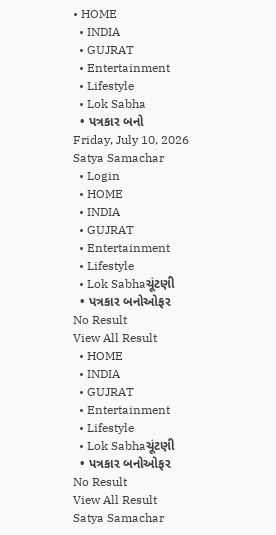• HOME
  • INDIA
  • GUJRAT
  • Entertainment
  • Lifestyle
  • Lok Sabha
  • પત્રકાર બનો
Friday, July 10, 2026
Satya Samachar
  • Login
  • HOME
  • INDIA
  • GUJRAT
  • Entertainment
  • Lifestyle
  • Lok Sabhaચૂંટણી
  • પત્રકાર બનોઓફર
No Result
View All Result
  • HOME
  • INDIA
  • GUJRAT
  • Entertainment
  • Lifestyle
  • Lok Sabhaચૂંટણી
  • પત્રકાર બનોઓફર
No Result
View All Result
Satya Samachar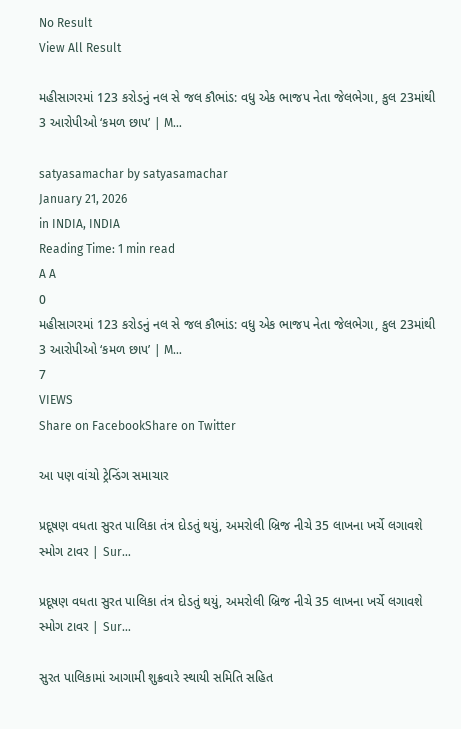No Result
View All Result

મહીસાગરમાં 123 કરોડનું નલ સે જલ કૌભાંડ: વધુ એક ભાજપ નેતા જેલભેગા, કુલ 23માંથી 3 આરોપીઓ ‘કમળ છાપ’ | M…

satyasamachar by satyasamachar
January 21, 2026
in INDIA, INDIA
Reading Time: 1 min read
A A
0
મહીસાગરમાં 123 કરોડનું નલ સે જલ કૌભાંડ: વધુ એક ભાજપ નેતા જેલભેગા, કુલ 23માંથી 3 આરોપીઓ ‘કમળ છાપ’ | M…
7
VIEWS
Share on FacebookShare on Twitter

આ પણ વાંચો ટ્રેન્ડિંગ સમાચાર

પ્રદૂષણ વધતા સુરત પાલિકા તંત્ર દોડતું થયું, અમરોલી બ્રિજ નીચે 35 લાખના ખર્ચે લગાવશે સ્મોગ ટાવર | Sur…

પ્રદૂષણ વધતા સુરત પાલિકા તંત્ર દોડતું થયું, અમરોલી બ્રિજ નીચે 35 લાખના ખર્ચે લગાવશે સ્મોગ ટાવર | Sur…

સુરત પાલિકામાં આગામી શુક્રવારે સ્થાયી સમિતિ સહિત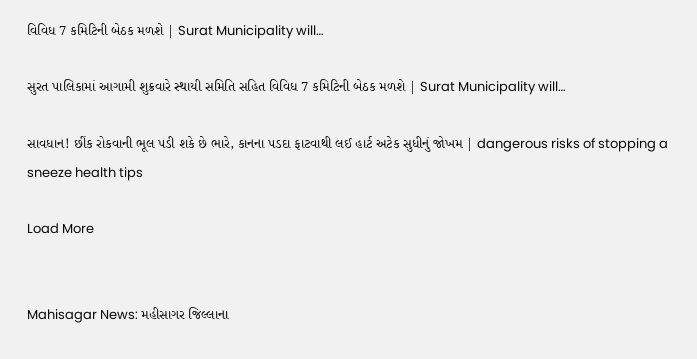વિવિધ 7 કમિટિની બેઠક મળશે | Surat Municipality will…

સુરત પાલિકામાં આગામી શુક્રવારે સ્થાયી સમિતિ સહિત વિવિધ 7 કમિટિની બેઠક મળશે | Surat Municipality will…

સાવધાન! છીંક રોકવાની ભૂલ પડી શકે છે ભારે, કાનના પડદા ફાટવાથી લઈ હાર્ટ અટેક સુધીનું જોખમ | dangerous risks of stopping a sneeze health tips

Load More


Mahisagar News: મહીસાગર જિલ્લાના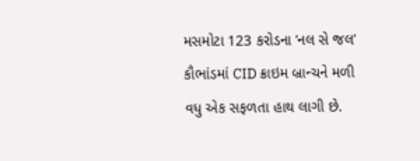મસમોટા 123 કરોડના ‘નલ સે જલ’ કૌભાંડમાં CID ક્રાઇમ બ્રાન્ચને મળી વધુ એક સફળતા હાથ લાગી છે.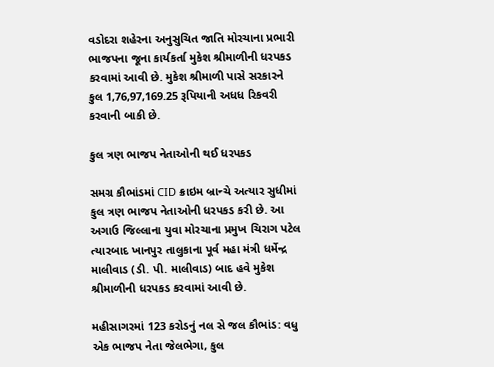વડોદરા શહેરના અનુસુચિત જાતિ મોરચાના પ્રભારી ભાજપના જૂના કાર્યકર્તા મુકેશ શ્રીમાળીની ધરપકડ કરવામાં આવી છે. મુકેશ શ્રીમાળી પાસે સરકારને કુલ 1,76,97,169.25 રૂપિયાની અધધ રિકવરી કરવાની બાકી છે.

કુલ ત્રણ ભાજપ નેતાઓની થઈ ધરપકડ

સમગ્ર કૌભાંડમાં CID ક્રાઇમ બ્રાન્ચે અત્યાર સુધીમાં કુલ ત્રણ ભાજપ નેતાઓની ધરપકડ કરી છે. આ અગાઉ જિલ્લાના યુવા મોરચાના પ્રમુખ ચિરાગ પટેલ ત્યારબાદ ખાનપુર તાલુકાના પૂર્વ મહા મંત્રી ધર્મેન્દ્ર માલીવાડ (ડી. પી. માલીવાડ) બાદ હવે મુકેશ શ્રીમાળીની ધરપકડ કરવામાં આવી છે.

મહીસાગરમાં 123 કરોડનું નલ સે જલ કૌભાંડ: વધુ એક ભાજપ નેતા જેલભેગા, કુલ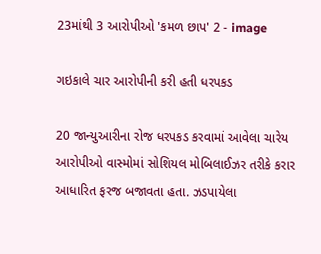23માંથી 3 આરોપીઓ 'કમળ છાપ' 2 - image

ગઇકાલે ચાર આરોપીની કરી હતી ધરપકડ

20 જાન્યુઆરીના રોજ ધરપકડ કરવામાં આવેલા ચારેય આરોપીઓ વાસ્મોમાં સોશિયલ મોબિલાઈઝર તરીકે કરાર આધારિત ફરજ બજાવતા હતા. ઝડપાયેલા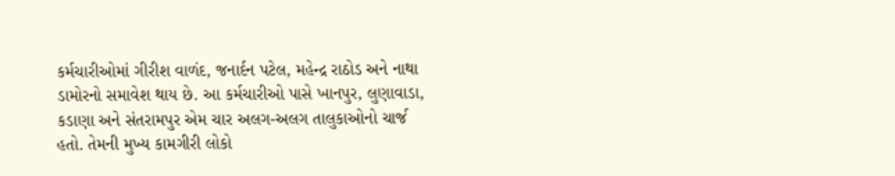કર્મચારીઓમાં ગીરીશ વાળંદ, જનાર્દન પટેલ, મહેન્દ્ર રાઠોડ અને નાથા ડામોરનો સમાવેશ થાય છે. આ કર્મચારીઓ પાસે ખાનપુર, લુણાવાડા, કડાણા અને સંતરામપુર એમ ચાર અલગ-અલગ તાલુકાઓનો ચાર્જ હતો. તેમની મુખ્ય કામગીરી લોકો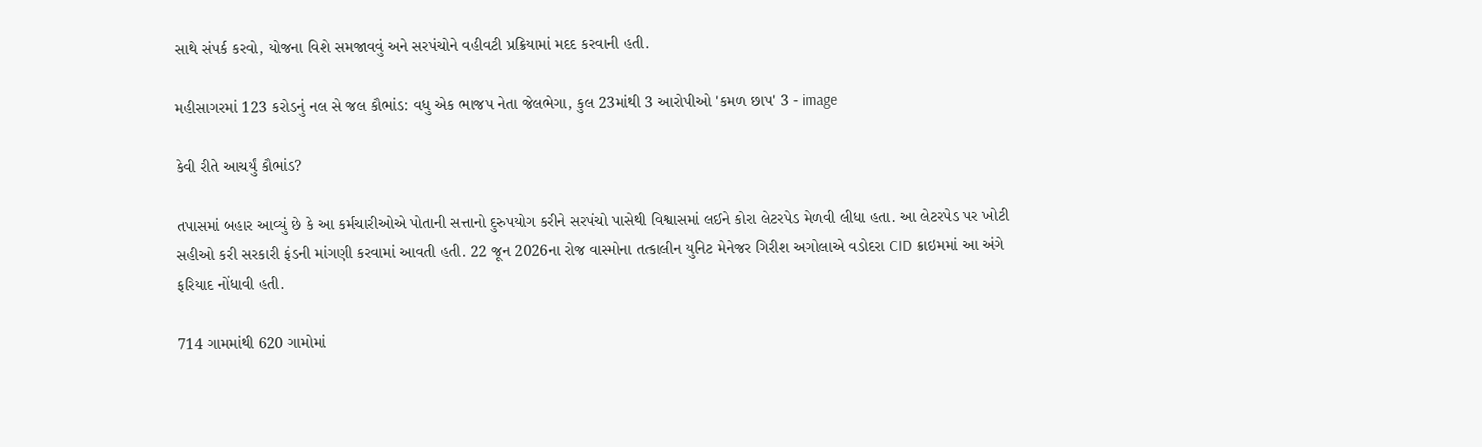સાથે સંપર્ક કરવો, યોજના વિશે સમજાવવું અને સરપંચોને વહીવટી પ્રક્રિયામાં મદદ કરવાની હતી.

મહીસાગરમાં 123 કરોડનું નલ સે જલ કૌભાંડ: વધુ એક ભાજપ નેતા જેલભેગા, કુલ 23માંથી 3 આરોપીઓ 'કમળ છાપ' 3 - image

કેવી રીતે આચર્યું કૌભાંડ?

તપાસમાં બહાર આવ્યું છે કે આ કર્મચારીઓએ પોતાની સત્તાનો દુરુપયોગ કરીને સરપંચો પાસેથી વિશ્વાસમાં લઈને કોરા લેટરપેડ મેળવી લીધા હતા. આ લેટરપેડ પર ખોટી સહીઓ કરી સરકારી ફંડની માંગણી કરવામાં આવતી હતી. 22 જૂન 2026ના રોજ વાસ્મોના તત્કાલીન યુનિટ મેનેજર ગિરીશ અગોલાએ વડોદરા CID ક્રાઇમમાં આ અંગે ફરિયાદ નોંધાવી હતી.

714 ગામમાંથી 620 ગામોમાં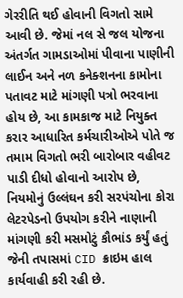ગેરરીતિ થઈ હોવાની વિગતો સામે આવી છે. જેમાં નલ સે જલ યોજના અંતર્ગત ગામડાઓમાં પીવાના પાણીની લાઈન અને નળ કનેક્શનના કામોના પતાવટ માટે માંગણી પત્રો ભરવાના હોય છે, આ કામકાજ માટે નિયુક્ત કરાર આધારિત કર્મચારીઓએ પોતે જ તમામ વિગતો ભરી બારોબાર વહીવટ પાડી દીધો હોવાનો આરોપ છે, નિયમોનું ઉલ્લંઘન કરી સરપંચોના કોરા લેટરપેડનો ઉપયોગ કરીને નાણાની માંગણી કરી મસમોટું કૌભાંડ કર્યું હતું જેની તપાસમાં CID ક્રાઇમ હાલ કાર્યવાહી કરી રહી છે.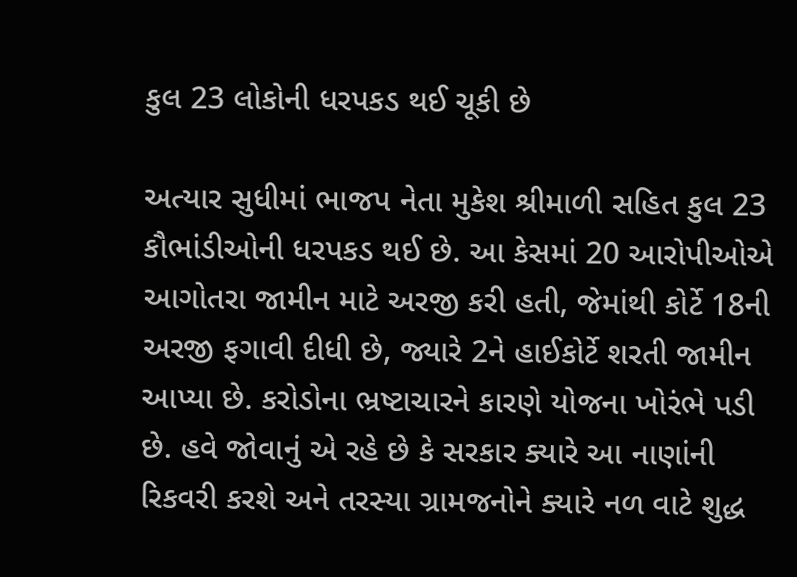કુલ 23 લોકોની ધરપકડ થઈ ચૂકી છે

અત્યાર સુધીમાં ભાજપ નેતા મુકેશ શ્રીમાળી સહિત કુલ 23 કૌભાંડીઓની ધરપકડ થઈ છે. આ કેસમાં 20 આરોપીઓએ આગોતરા જામીન માટે અરજી કરી હતી, જેમાંથી કોર્ટે 18ની અરજી ફગાવી દીધી છે, જ્યારે 2ને હાઈકોર્ટે શરતી જામીન આપ્યા છે. કરોડોના ભ્રષ્ટાચારને કારણે યોજના ખોરંભે પડી છે. હવે જોવાનું એ રહે છે કે સરકાર ક્યારે આ નાણાંની રિકવરી કરશે અને તરસ્યા ગ્રામજનોને ક્યારે નળ વાટે શુદ્ધ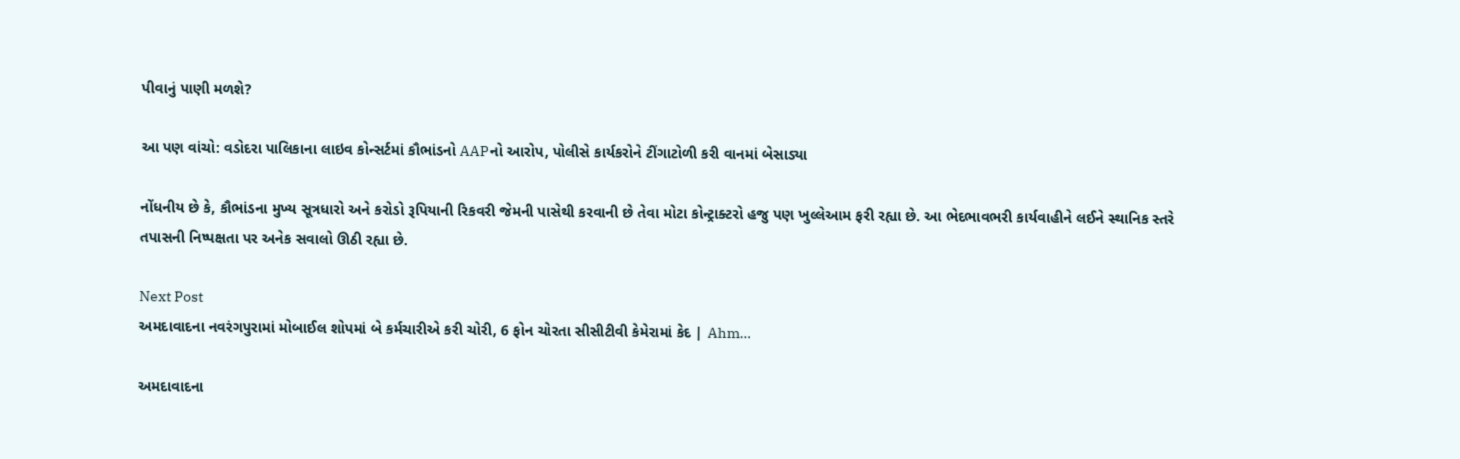પીવાનું પાણી મળશે?

આ પણ વાંચો: વડોદરા પાલિકાના લાઇવ કોન્સર્ટમાં કૌભાંડનો AAPનો આરોપ, પોલીસે કાર્યકરોને ટીંગાટોળી કરી વાનમાં બેસાડ્યા

નોંધનીય છે કે, કૌભાંડના મુખ્ય સૂત્રધારો અને કરોડો રૂપિયાની રિકવરી જેમની પાસેથી કરવાની છે તેવા મોટા કોન્ટ્રાક્ટરો હજુ પણ ખુલ્લેઆમ ફરી રહ્યા છે. આ ભેદભાવભરી કાર્યવાહીને લઈને સ્થાનિક સ્તરે તપાસની નિષ્પક્ષતા પર અનેક સવાલો ઊઠી રહ્યા છે.

Next Post
અમદાવાદના નવરંગપુરામાં મોબાઈલ શોપમાં બે કર્મચારીએ કરી ચોરી, 6 ફોન ચોરતા સીસીટીવી કેમેરામાં કેદ | Ahm…

અમદાવાદના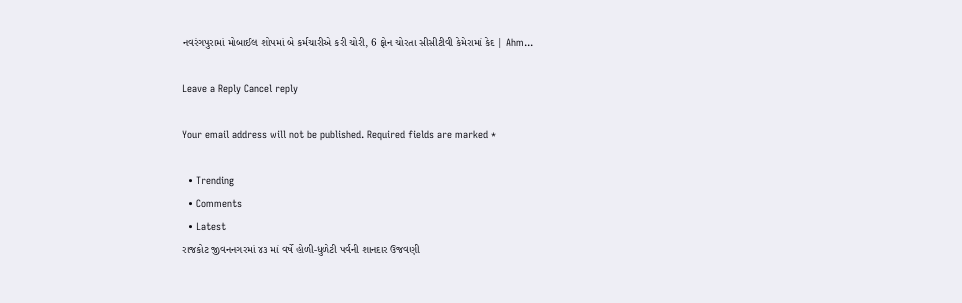નવરંગપુરામાં મોબાઈલ શોપમાં બે કર્મચારીએ કરી ચોરી, 6 ફોન ચોરતા સીસીટીવી કેમેરામાં કેદ | Ahm...

Leave a Reply Cancel reply

Your email address will not be published. Required fields are marked *

  • Trending
  • Comments
  • Latest
રાજકોટ જીવનનગરમાં ૪૩ માં વર્ષે હોળી-ધુળેટી પર્વની શાનદાર ઉજવણી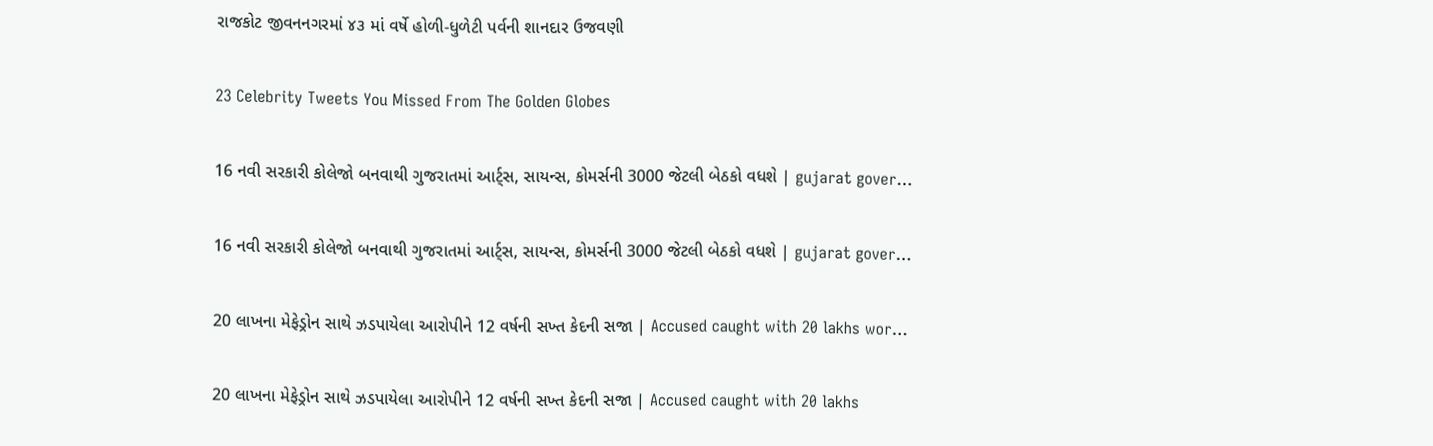રાજકોટ જીવનનગરમાં ૪૩ માં વર્ષે હોળી-ધુળેટી પર્વની શાનદાર ઉજવણી

23 Celebrity Tweets You Missed From The Golden Globes

16 નવી સરકારી કોલેજો બનવાથી ગુજરાતમાં આર્ટ્સ, સાયન્સ, કોમર્સની 3000 જેટલી બેઠકો વધશે | gujarat gover…

16 નવી સરકારી કોલેજો બનવાથી ગુજરાતમાં આર્ટ્સ, સાયન્સ, કોમર્સની 3000 જેટલી બેઠકો વધશે | gujarat gover…

20 લાખના મેફેડ્રોન સાથે ઝડપાયેલા આરોપીને 12 વર્ષની સખ્ત કેદની સજા | Accused caught with 20 lakhs wor…

20 લાખના મેફેડ્રોન સાથે ઝડપાયેલા આરોપીને 12 વર્ષની સખ્ત કેદની સજા | Accused caught with 20 lakhs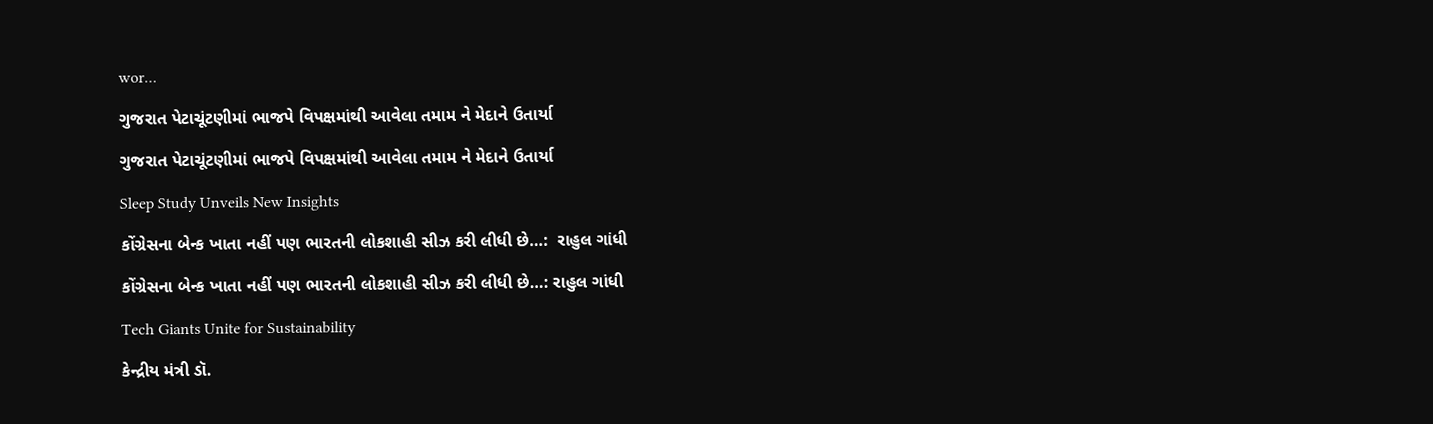wor…

ગુજરાત પેટાચૂંટણીમાં ભાજપે વિપક્ષમાંથી આવેલા તમામ ને મેદાને ઉતાર્યા

ગુજરાત પેટાચૂંટણીમાં ભાજપે વિપક્ષમાંથી આવેલા તમામ ને મેદાને ઉતાર્યા

Sleep Study Unveils New Insights

કોંગ્રેસના બેન્ક ખાતા નહીં પણ ભારતની લોકશાહી સીઝ કરી લીધી છે…:  રાહુલ ગાંધી

કોંગ્રેસના બેન્ક ખાતા નહીં પણ ભારતની લોકશાહી સીઝ કરી લીધી છે…: રાહુલ ગાંધી

Tech Giants Unite for Sustainability

કેન્દ્રીય મંત્રી ડૉ.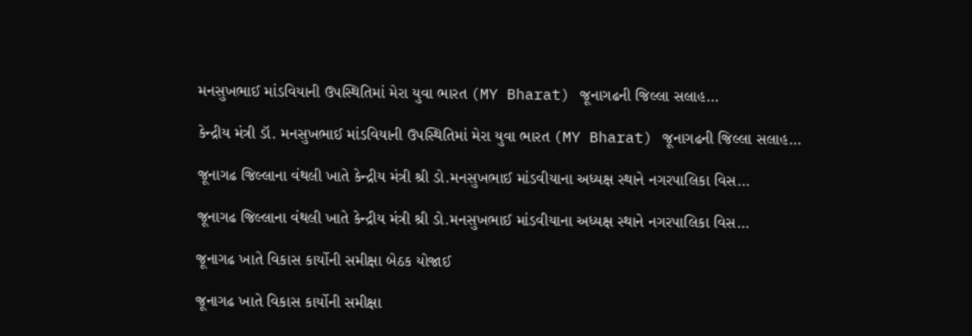મનસુખભાઈ માંડવિયાની ઉપસ્થિતિમાં મેરા યુવા ભારત (MY Bharat) જૂનાગઢની જિલ્લા સલાહ…

કેન્દ્રીય મંત્રી ડૉ. મનસુખભાઈ માંડવિયાની ઉપસ્થિતિમાં મેરા યુવા ભારત (MY Bharat) જૂનાગઢની જિલ્લા સલાહ…

જૂનાગઢ જિલ્લાના વંથલી ખાતે કેન્દ્રીય મંત્રી શ્રી ડો.મનસુખભાઈ માંડવીયાના અધ્યક્ષ સ્થાને નગરપાલિકા વિસ…

જૂનાગઢ જિલ્લાના વંથલી ખાતે કેન્દ્રીય મંત્રી શ્રી ડો.મનસુખભાઈ માંડવીયાના અધ્યક્ષ સ્થાને નગરપાલિકા વિસ…

જૂનાગઢ ખાતે વિકાસ કાર્યોની સમીક્ષા બેઠક યોજાઈ

જૂનાગઢ ખાતે વિકાસ કાર્યોની સમીક્ષા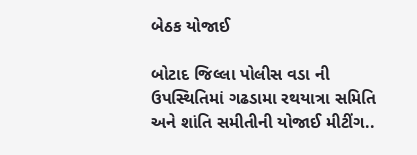બેઠક યોજાઈ

બોટાદ જિલ્લા પોલીસ વડા ની ઉપસ્થિતિમાં ગઢડામા રથયાત્રા સમિતિ અને શાંતિ સમીતીની યોજાઈ મીટીંગ..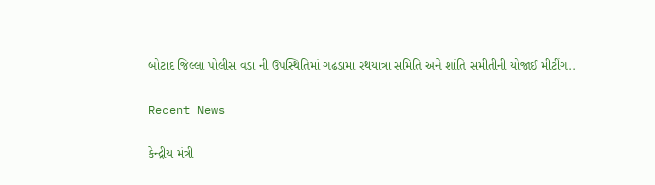બોટાદ જિલ્લા પોલીસ વડા ની ઉપસ્થિતિમાં ગઢડામા રથયાત્રા સમિતિ અને શાંતિ સમીતીની યોજાઈ મીટીંગ..

Recent News

કેન્દ્રીય મંત્રી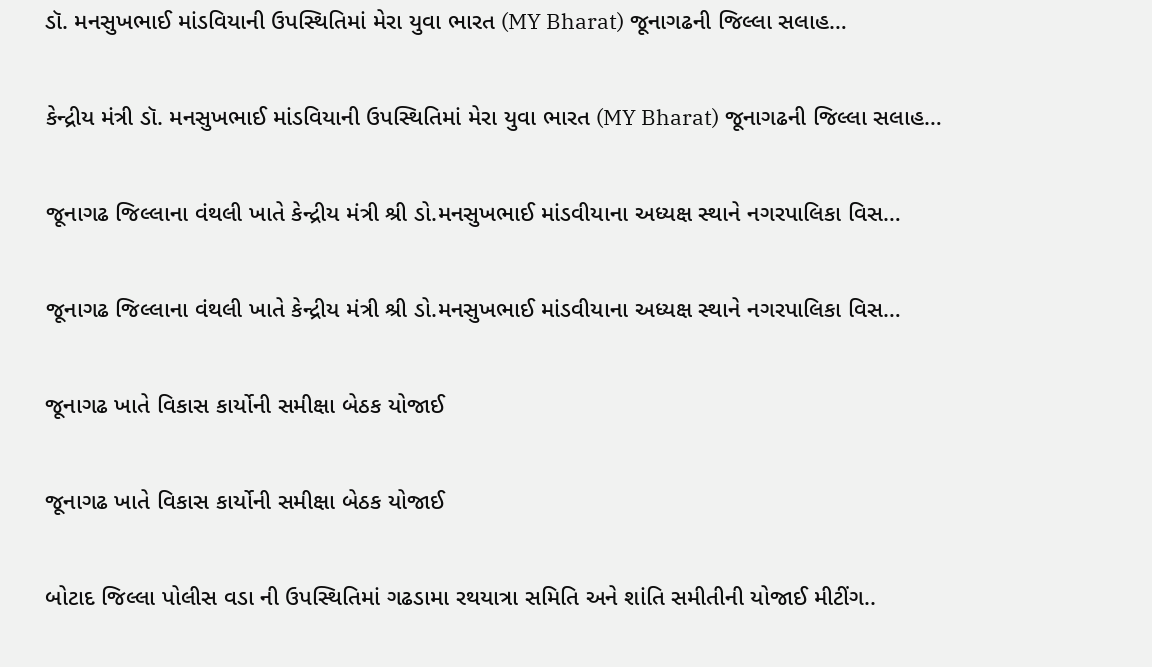ડૉ. મનસુખભાઈ માંડવિયાની ઉપસ્થિતિમાં મેરા યુવા ભારત (MY Bharat) જૂનાગઢની જિલ્લા સલાહ…

કેન્દ્રીય મંત્રી ડૉ. મનસુખભાઈ માંડવિયાની ઉપસ્થિતિમાં મેરા યુવા ભારત (MY Bharat) જૂનાગઢની જિલ્લા સલાહ…

જૂનાગઢ જિલ્લાના વંથલી ખાતે કેન્દ્રીય મંત્રી શ્રી ડો.મનસુખભાઈ માંડવીયાના અધ્યક્ષ સ્થાને નગરપાલિકા વિસ…

જૂનાગઢ જિલ્લાના વંથલી ખાતે કેન્દ્રીય મંત્રી શ્રી ડો.મનસુખભાઈ માંડવીયાના અધ્યક્ષ સ્થાને નગરપાલિકા વિસ…

જૂનાગઢ ખાતે વિકાસ કાર્યોની સમીક્ષા બેઠક યોજાઈ

જૂનાગઢ ખાતે વિકાસ કાર્યોની સમીક્ષા બેઠક યોજાઈ

બોટાદ જિલ્લા પોલીસ વડા ની ઉપસ્થિતિમાં ગઢડામા રથયાત્રા સમિતિ અને શાંતિ સમીતીની યોજાઈ મીટીંગ..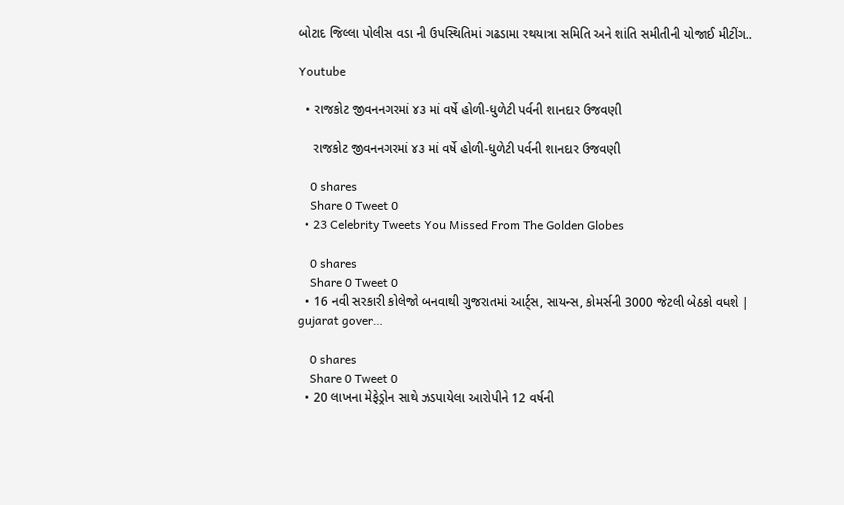બોટાદ જિલ્લા પોલીસ વડા ની ઉપસ્થિતિમાં ગઢડામા રથયાત્રા સમિતિ અને શાંતિ સમીતીની યોજાઈ મીટીંગ..

Youtube

  • રાજકોટ જીવનનગરમાં ૪૩ માં વર્ષે હોળી-ધુળેટી પર્વની શાનદાર ઉજવણી

    રાજકોટ જીવનનગરમાં ૪૩ માં વર્ષે હોળી-ધુળેટી પર્વની શાનદાર ઉજવણી

    0 shares
    Share 0 Tweet 0
  • 23 Celebrity Tweets You Missed From The Golden Globes

    0 shares
    Share 0 Tweet 0
  • 16 નવી સરકારી કોલેજો બનવાથી ગુજરાતમાં આર્ટ્સ, સાયન્સ, કોમર્સની 3000 જેટલી બેઠકો વધશે | gujarat gover…

    0 shares
    Share 0 Tweet 0
  • 20 લાખના મેફેડ્રોન સાથે ઝડપાયેલા આરોપીને 12 વર્ષની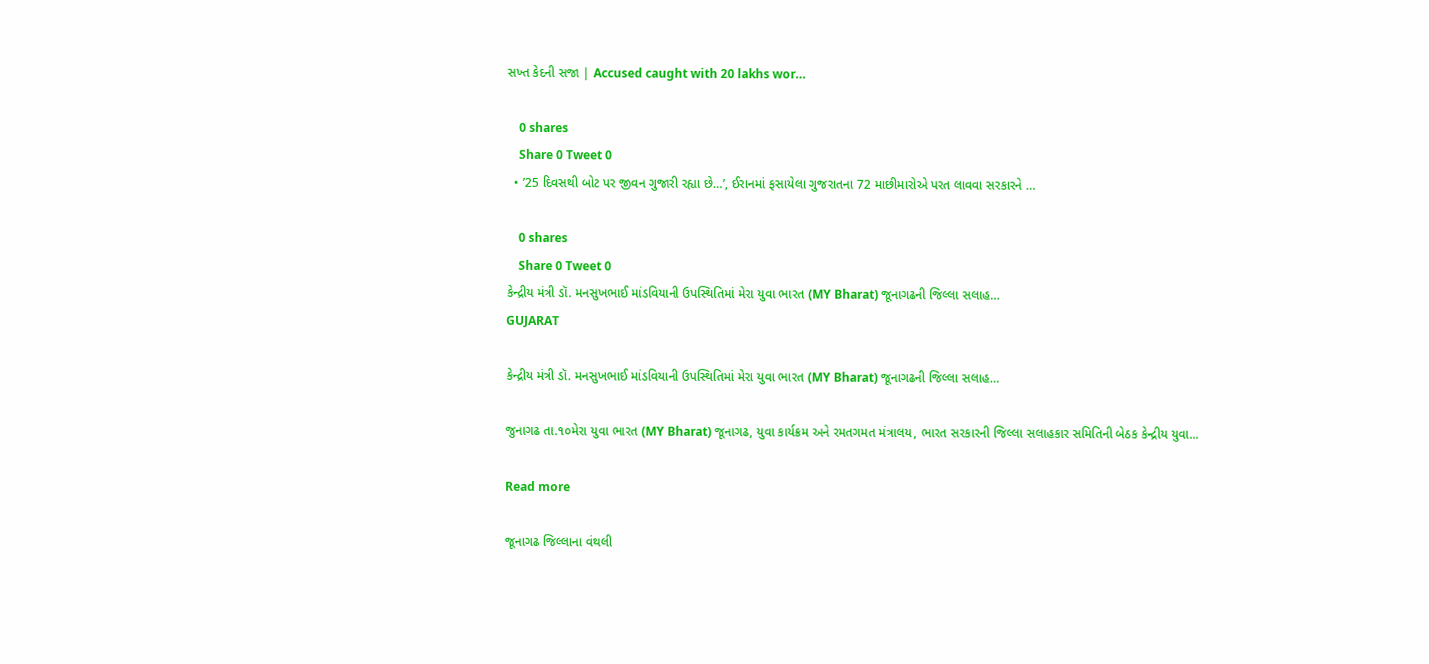સખ્ત કેદની સજા | Accused caught with 20 lakhs wor…

    0 shares
    Share 0 Tweet 0
  • ’25 દિવસથી બોટ પર જીવન ગુજારી રહ્યા છે…’, ઈરાનમાં ફસાયેલા ગુજરાતના 72 માછીમારોએ પરત લાવવા સરકારને …

    0 shares
    Share 0 Tweet 0
કેન્દ્રીય મંત્રી ડૉ. મનસુખભાઈ માંડવિયાની ઉપસ્થિતિમાં મેરા યુવા ભારત (MY Bharat) જૂનાગઢની જિલ્લા સલાહ…
GUJARAT

કેન્દ્રીય મંત્રી ડૉ. મનસુખભાઈ માંડવિયાની ઉપસ્થિતિમાં મેરા યુવા ભારત (MY Bharat) જૂનાગઢની જિલ્લા સલાહ…

જુનાગઢ તા.૧૦મેરા યુવા ભારત (MY Bharat) જૂનાગઢ, યુવા કાર્યક્રમ અને રમતગમત મંત્રાલય, ભારત સરકારની જિલ્લા સલાહકાર સમિતિની બેઠક કેન્દ્રીય યુવા...

Read more

જૂનાગઢ જિલ્લાના વંથલી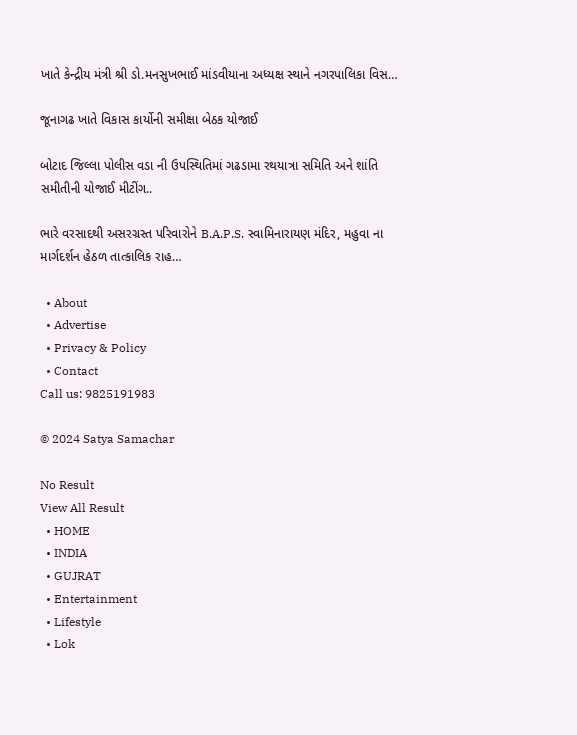ખાતે કેન્દ્રીય મંત્રી શ્રી ડો.મનસુખભાઈ માંડવીયાના અધ્યક્ષ સ્થાને નગરપાલિકા વિસ…

જૂનાગઢ ખાતે વિકાસ કાર્યોની સમીક્ષા બેઠક યોજાઈ

બોટાદ જિલ્લા પોલીસ વડા ની ઉપસ્થિતિમાં ગઢડામા રથયાત્રા સમિતિ અને શાંતિ સમીતીની યોજાઈ મીટીંગ..

ભારે વરસાદથી અસરગ્રસ્ત પરિવારોને B.A.P.S. સ્વામિનારાયણ મંદિર, મહુવા ના માર્ગદર્શન હેઠળ તાત્કાલિક રાહ…

  • About
  • Advertise
  • Privacy & Policy
  • Contact
Call us: 9825191983

© 2024 Satya Samachar

No Result
View All Result
  • HOME
  • INDIA
  • GUJRAT
  • Entertainment
  • Lifestyle
  • Lok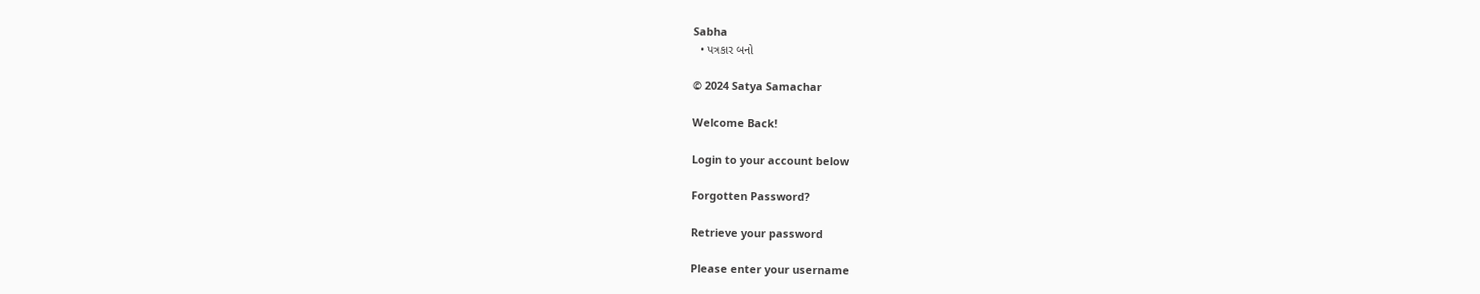Sabha
  • પત્રકાર બનો

© 2024 Satya Samachar

Welcome Back!

Login to your account below

Forgotten Password?

Retrieve your password

Please enter your username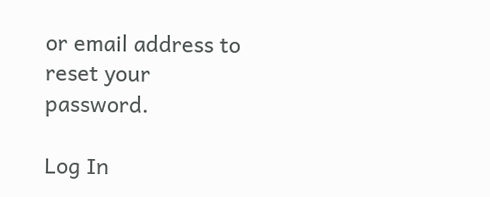or email address to reset your password.

Log In